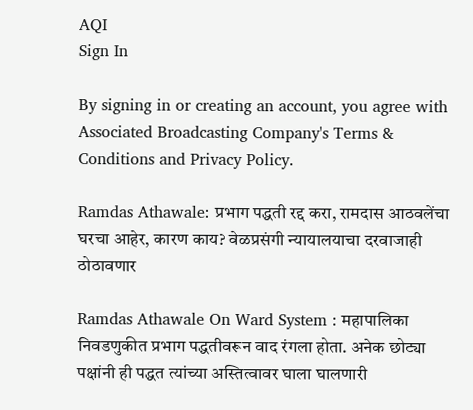AQI
Sign In

By signing in or creating an account, you agree with Associated Broadcasting Company's Terms & Conditions and Privacy Policy.

Ramdas Athawale: प्रभाग पद्धती रद्द करा, रामदास आठवलेंचा घरचा आहेर, कारण काय? वेळप्रसंगी न्यायालयाचा दरवाजाही ठोठावणार

Ramdas Athawale On Ward System : महापालिका निवडणुकीत प्रभाग पद्धतीवरून वाद रंगला होता. अनेक छोट्या पक्षांनी ही पद्धत त्यांच्या अस्तित्वावर घाला घालणारी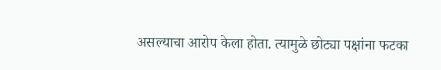असल्याचा आरोप केला होता. त्यामुळे छोट्या पक्षांना फटका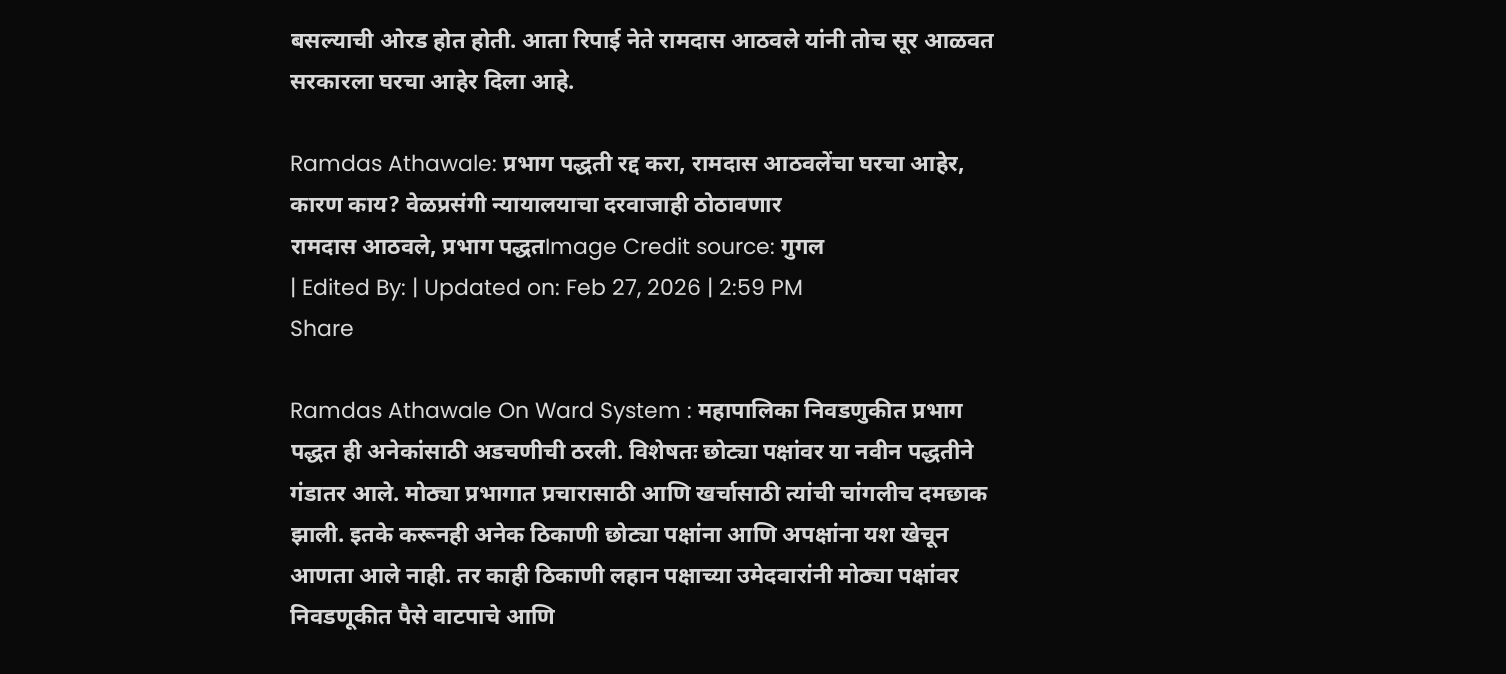बसल्याची ओरड होत होती. आता रिपाई नेते रामदास आठवले यांनी तोच सूर आळवत सरकारला घरचा आहेर दिला आहे.

Ramdas Athawale: प्रभाग पद्धती रद्द करा, रामदास आठवलेंचा घरचा आहेर, कारण काय? वेळप्रसंगी न्यायालयाचा दरवाजाही ठोठावणार
रामदास आठवले, प्रभाग पद्धतImage Credit source: गुगल
| Edited By: | Updated on: Feb 27, 2026 | 2:59 PM
Share

Ramdas Athawale On Ward System : महापालिका निवडणुकीत प्रभाग पद्धत ही अनेकांसाठी अडचणीची ठरली. विशेषतः छोट्या पक्षांवर या नवीन पद्धतीने गंडातर आले. मोठ्या प्रभागात प्रचारासाठी आणि खर्चासाठी त्यांची चांगलीच दमछाक झाली. इतके करूनही अनेक ठिकाणी छोट्या पक्षांना आणि अपक्षांना यश खेचून आणता आले नाही. तर काही ठिकाणी लहान पक्षाच्या उमेदवारांनी मोठ्या पक्षांवर निवडणूकीत पैसे वाटपाचे आणि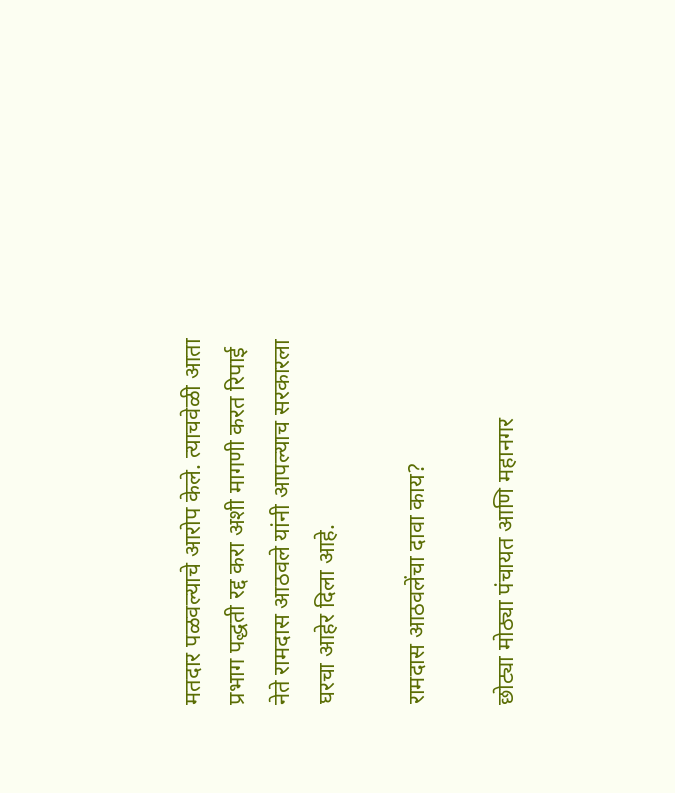मतदार पळवल्याचे आरोप केले. त्याचवेळी आता प्रभाग पद्धती रद्द करा अशी मागणी करत रिपाई नेते रामदास आठवले यांनी आपल्याच सरकारला घरचा आहेर दिला आहे.

रामदास आठवलेंचा दावा काय?

छोट्या मोठ्या पंचायत आणि महानगर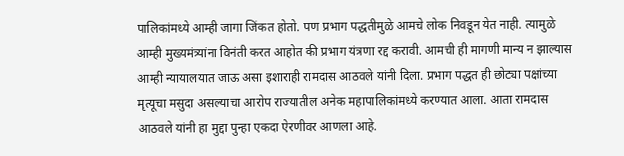पालिकांमध्ये आम्ही जागा जिंकत होतो. पण प्रभाग पद्धतीमुळे आमचे लोक निवडून येत नाही. त्यामुळे आम्ही मुख्यमंत्र्यांना विनंती करत आहोत की प्रभाग यंत्रणा रद्द करावी. आमची ही मागणी मान्य न झाल्यास आम्ही न्यायालयात जाऊ असा इशाराही रामदास आठवले यांनी दिला. प्रभाग पद्धत ही छोट्या पक्षांच्या मृत्यूचा मसुदा असल्याचा आरोप राज्यातील अनेक महापालिकांमध्ये करण्यात आला. आता रामदास आठवले यांनी हा मुद्दा पुन्हा एकदा ऐरणीवर आणला आहे.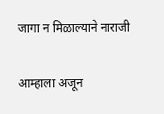जागा न मिळाल्याने नाराजी

आम्हाला अजून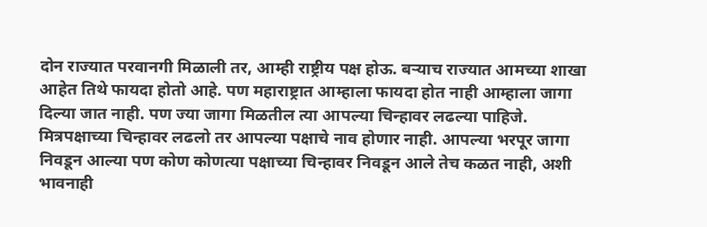दोन राज्यात परवानगी मिळाली तर, आम्ही राष्ट्रीय पक्ष होऊ. बऱ्याच राज्यात आमच्या शाखा आहेत तिथे फायदा होतो आहे. पण महाराष्ट्रात आम्हाला फायदा होत नाही आम्हाला जागा दिल्या जात नाही. पण ज्या जागा मिळतील त्या आपल्या चिन्हावर लढल्या पाहिजे. मित्रपक्षाच्या चिन्हावर लढलो तर आपल्या पक्षाचे नाव होणार नाही. आपल्या भरपूर जागा निवडून आल्या पण कोण कोणत्या पक्षाच्या चिन्हावर निवडून आले तेच कळत नाही, अशी भावनाही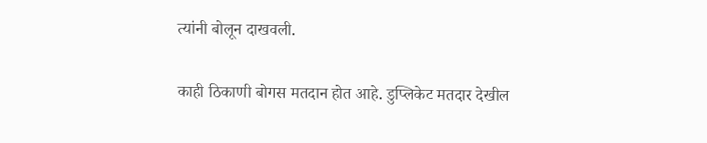त्यांनी बोलून दाखवली.

काही ठिकाणी बोगस मतदान होत आहे. डुप्लिकेट मतदार देखील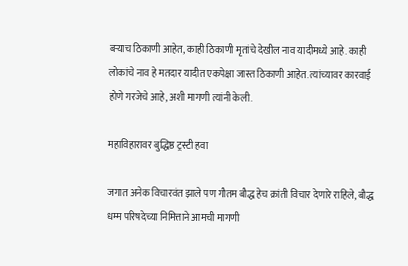बऱ्याच ठिकाणी आहेत, काही ठिकाणी मृतांचे देखील नाव यादीमध्ये आहे. काही लोकांचे नाव हे मतदार यादीत एकपेक्षा जास्त ठिकाणी आहेत. त्यांच्यावर कारवाई होणे गरजेचे आहे, अशी मागणी त्यांनी केली.

महाविहारावर बुद्धिष्ठ ट्रस्टी हवा

जगात अनेक विचारवंत झाले पण गौतम बौद्ध हेच क्रांती विचार देणारे राहिले, बौद्ध धम्म परिषदेच्या निमित्ताने आमची मागणी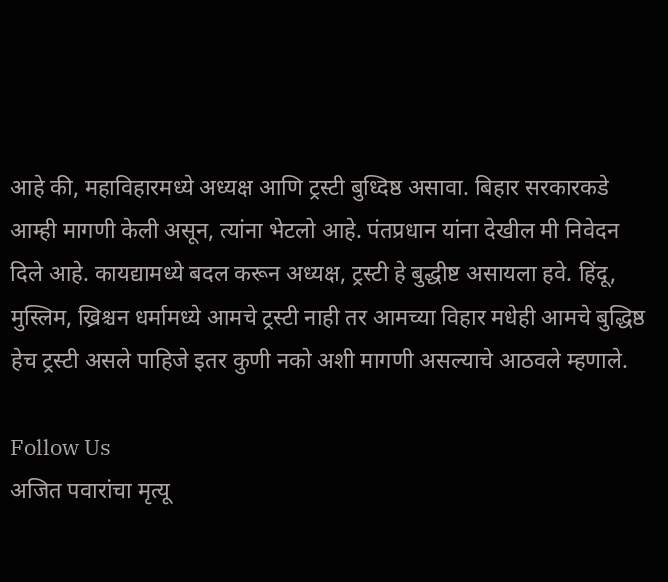आहे की, महाविहारमध्ये अध्यक्ष आणि ट्रस्टी बुध्दिष्ठ असावा. बिहार सरकारकडे आम्ही मागणी केली असून, त्यांना भेटलो आहे. पंतप्रधान यांना देखील मी निवेदन दिले आहे. कायद्यामध्ये बदल करून अध्यक्ष, ट्रस्टी हे बुद्धीष्ट असायला हवे. हिंदू, मुस्लिम, ख्रिश्चन धर्मामध्ये आमचे ट्रस्टी नाही तर आमच्या विहार मधेही आमचे बुद्धिष्ठ हेच ट्रस्टी असले पाहिजे इतर कुणी नको अशी मागणी असल्याचे आठवले म्हणाले.

Follow Us
अजित पवारांचा मृत्यू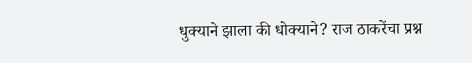धुक्याने झाला की धोक्याने? राज ठाकरेंचा प्रश्न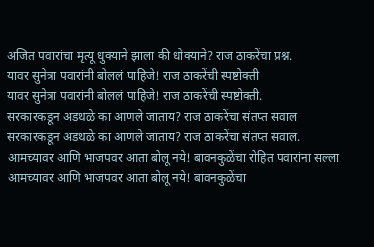अजित पवारांचा मृत्यू धुक्याने झाला की धोक्याने? राज ठाकरेंचा प्रश्न.
यावर सुनेत्रा पवारांनी बोललं पाहिजे! राज ठाकरेंची स्पष्टोक्ती
यावर सुनेत्रा पवारांनी बोललं पाहिजे! राज ठाकरेंची स्पष्टोक्ती.
सरकारकडून अडथळे का आणले जाताय? राज ठाकरेंचा संतप्त सवाल
सरकारकडून अडथळे का आणले जाताय? राज ठाकरेंचा संतप्त सवाल.
आमच्यावर आणि भाजपवर आता बोलू नये! बावनकुळेंचा रोहित पवारांना सल्ला
आमच्यावर आणि भाजपवर आता बोलू नये! बावनकुळेंचा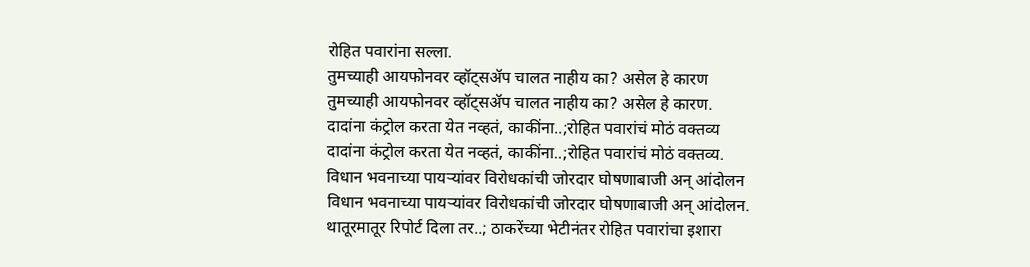रोहित पवारांना सल्ला.
तुमच्याही आयफोनवर व्हॉट्सॲप चालत नाहीय का? असेल हे कारण
तुमच्याही आयफोनवर व्हॉट्सॲप चालत नाहीय का? असेल हे कारण.
दादांना कंट्रोल करता येत नव्हतं, काकींना..;रोहित पवारांचं मोठं वक्तव्य
दादांना कंट्रोल करता येत नव्हतं, काकींना..;रोहित पवारांचं मोठं वक्तव्य.
विधान भवनाच्या पायऱ्यांवर विरोधकांची जोरदार घोषणाबाजी अन् आंदोलन
विधान भवनाच्या पायऱ्यांवर विरोधकांची जोरदार घोषणाबाजी अन् आंदोलन.
थातूरमातूर रिपोर्ट दिला तर..; ठाकरेंच्या भेटीनंतर रोहित पवारांचा इशारा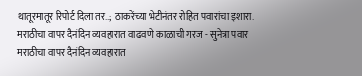थातूरमातूर रिपोर्ट दिला तर..; ठाकरेंच्या भेटीनंतर रोहित पवारांचा इशारा.
मराठीचा वापर दैनंदिन व्यवहारात वाढवणे काळाची गरज - सुनेत्रा पवार
मराठीचा वापर दैनंदिन व्यवहारात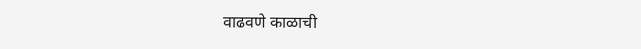वाढवणे काळाची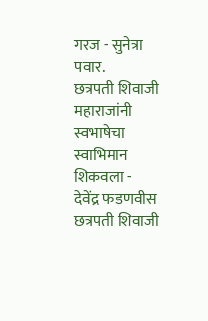गरज - सुनेत्रा पवार.
छत्रपती शिवाजी महाराजांनी स्वभाषेचा स्वाभिमान शिकवला - देवेंद्र फडणवीस
छत्रपती शिवाजी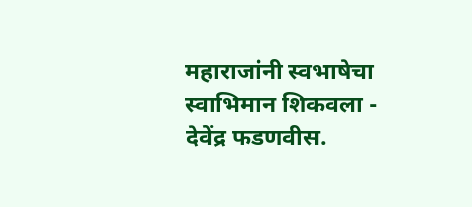महाराजांनी स्वभाषेचा स्वाभिमान शिकवला - देवेंद्र फडणवीस.